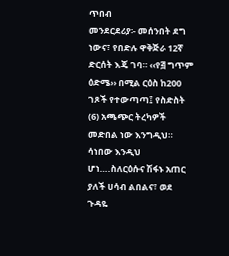ጥበብ
መንደርደሪያ፡- መሰንበት ደግ ነውና፣ የበድሉ ዋቅጅራ 12ኛ ድርሰት እጄ ገባ። ‹‹የ፭ ግጥም ዕድሜ›› በሚል ርዕስ ከ200 ገጾች የተውጣጣ፤ የስድስት (6) አጫጭር ትረካዎች መድበል ነው እንግዲህ። ሳነበው እንዲህ ሆነ….ስለርዕሱና ሽፋኑ አጠር ያለች ሀሳብ ልበልና፣ ወደ ጉዳዬ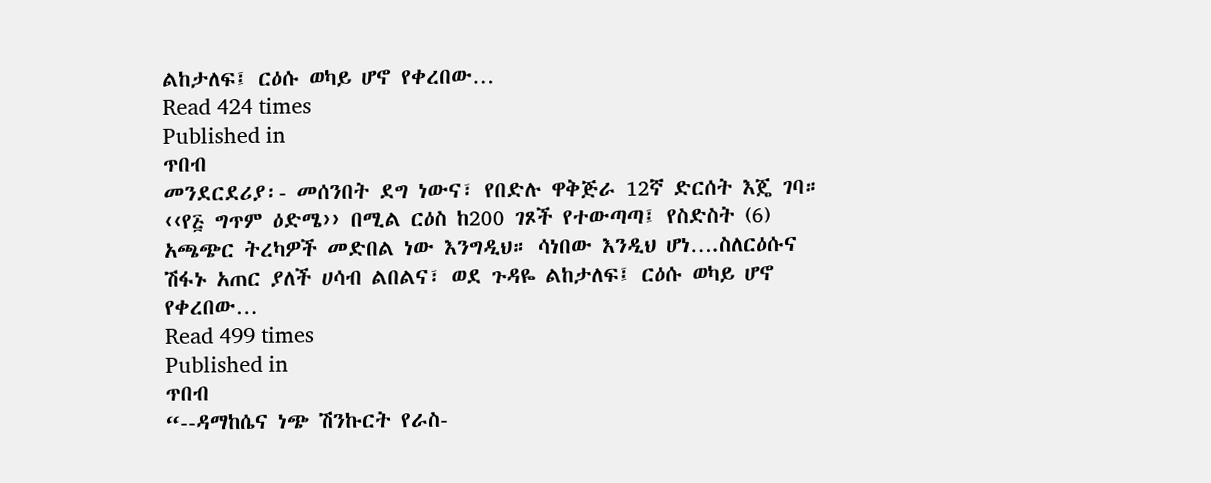ልከታለፍ፤ ርዕሱ ወካይ ሆኖ የቀረበው…
Read 424 times
Published in
ጥበብ
መንደርደሪያ፡- መሰንበት ደግ ነውና፣ የበድሉ ዋቅጅራ 12ኛ ድርሰት እጄ ገባ። ‹‹የ፭ ግጥም ዕድሜ›› በሚል ርዕስ ከ200 ገጾች የተውጣጣ፤ የስድስት (6) አጫጭር ትረካዎች መድበል ነው እንግዲህ። ሳነበው እንዲህ ሆነ….ስለርዕሱና ሽፋኑ አጠር ያለች ሀሳብ ልበልና፣ ወደ ጉዳዬ ልከታለፍ፤ ርዕሱ ወካይ ሆኖ የቀረበው…
Read 499 times
Published in
ጥበብ
“--ዳማከሴና ነጭ ሽንኩርት የራስ-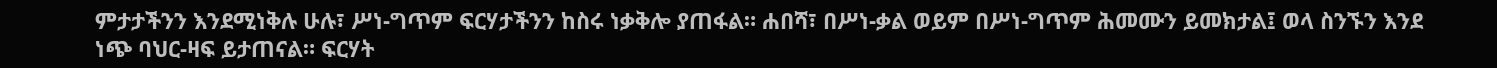ምታታችንን እንደሚነቅሉ ሁሉ፣ ሥነ-ግጥም ፍርሃታችንን ከስሩ ነቃቅሎ ያጠፋል። ሐበሻ፣ በሥነ-ቃል ወይም በሥነ-ግጥም ሕመሙን ይመክታል፤ ወላ ስንኙን እንደ ነጭ ባህር-ዛፍ ይታጠናል። ፍርሃት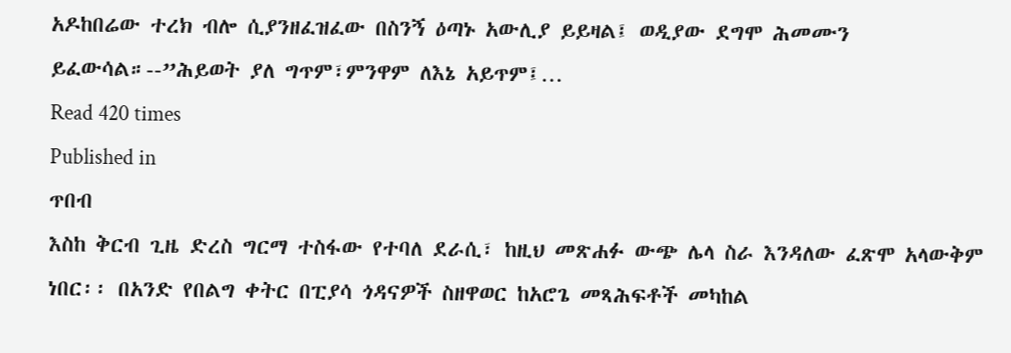አዶከበሬው ተረክ ብሎ ሲያንዘፈዝፈው በስንኝ ዕጣኑ አውሊያ ይይዛል፤ ወዲያው ደግሞ ሕመሙን ይፈውሳል።--”ሕይወት ያለ ግጥም፣ምንዋም ለእኔ አይጥም፤…
Read 420 times
Published in
ጥበብ
እስከ ቅርብ ጊዜ ድረስ ግርማ ተስፋው የተባለ ደራሲ፣ ከዚህ መጽሐፉ ውጭ ሌላ ስራ እንዳለው ፈጽሞ አላውቅም ነበር፡፡ በአንድ የበልግ ቀትር በፒያሳ ጎዳናዎች ስዘዋወር ከአሮጌ መጻሕፍቶች መካከል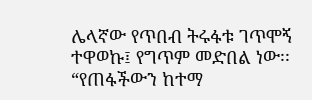ሌላኛው የጥበብ ትሩፋቱ ገጥሞኝ ተዋወኩ፤ የግጥም መድበል ነው፡፡ “የጠፋችውን ከተማ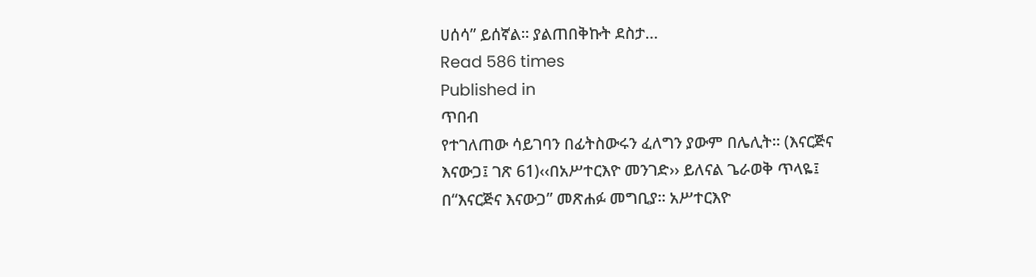ሀሰሳ” ይሰኛል። ያልጠበቅኩት ደስታ…
Read 586 times
Published in
ጥበብ
የተገለጠው ሳይገባን በፊትስውሩን ፈለግን ያውም በሌሊት። (እናርጅና እናውጋ፤ ገጽ 61)‹‹በአሥተርእዮ መንገድ›› ይለናል ጌራወቅ ጥላዬ፤ በ“እናርጅና እናውጋ” መጽሐፉ መግቢያ፡፡ አሥተርእዮ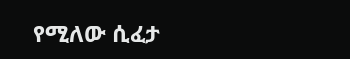የሚለው ሲፈታ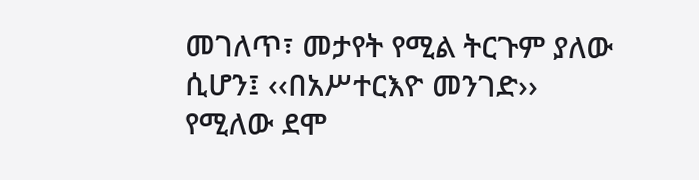መገለጥ፣ መታየት የሚል ትርጉም ያለው ሲሆን፤ ‹‹በአሥተርእዮ መንገድ›› የሚለው ደሞ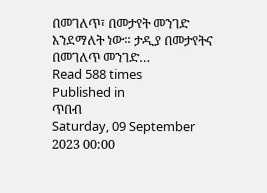በመገለጥ፣ በመታየት መንገድ እንደማለት ነው። ታዲያ በመታየትና በመገለጥ መንገድ…
Read 588 times
Published in
ጥበብ
Saturday, 09 September 2023 00:00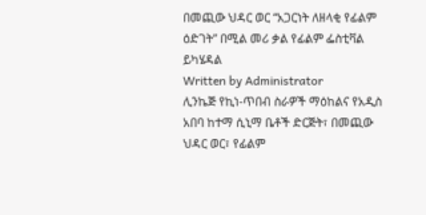በመጪው ህዳር ወር “አጋርነት ለዘላቂ የፊልም ዕድገት” በሚል መሪ ቃል የፊልም ፌስቲቫል ይካሄዳል
Written by Administrator
ሊንኬጅ የኪነ-ጥበብ ስራዎች ማዕከልና የአዲስ አበባ ከተማ ሲኒማ ቤቶች ድርጅት፣ በመጪው ህዳር ወር፣ የፊልም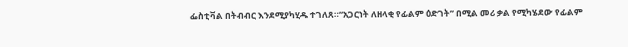ፌስቲቫል በትብብር እንደሚያካሂዱ ተገለጸ።“አጋርነት ለዘላቂ የፊልም ዕድገት” በሚል መሪ ቃል የሚካሄደው የፊልም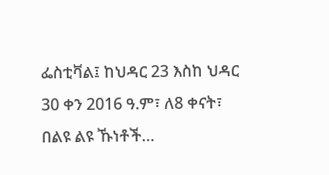ፌስቲቫል፤ ከህዳር 23 እስከ ህዳር 30 ቀን 2016 ዓ.ም፣ ለ8 ቀናት፣ በልዩ ልዩ ኹነቶች…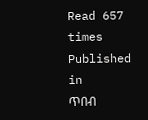Read 657 times
Published in
ጥበብ